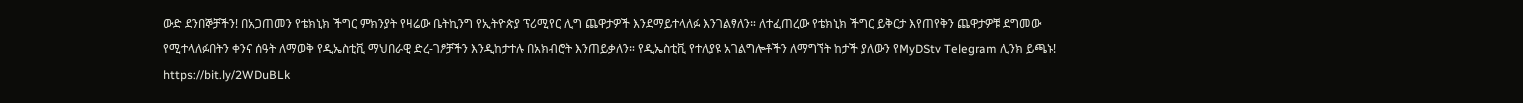ውድ ደንበኞቻችን! በአጋጠመን የቴክኒክ ችግር ምክንያት የዛሬው ቤትኪንግ የኢትዮጵያ ፕሪሚየር ሊግ ጨዋታዎች እንደማይተላለፉ እንገልፃለን። ለተፈጠረው የቴክኒክ ችግር ይቅርታ እየጠየቅን ጨዋታዎቹ ደግመው የሚተላለፉበትን ቀንና ሰዓት ለማወቅ የዲኤስቲቪ ማህበራዊ ድረ-ገፆቻችን እንዲከታተሉ በአክብሮት እንጠይቃለን። የዲኤስቲቪ የተለያዩ አገልግሎቶችን ለማግኘት ከታች ያለውን የMyDStv Telegram ሊንክ ይጫኑ! https://bit.ly/2WDuBLk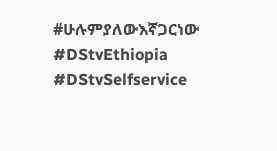#ሁሉምያለውእኛጋርነው #DStvEthiopia #DStvSelfservice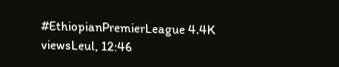#EthiopianPremierLeague 4.4K viewsLeul, 12:46